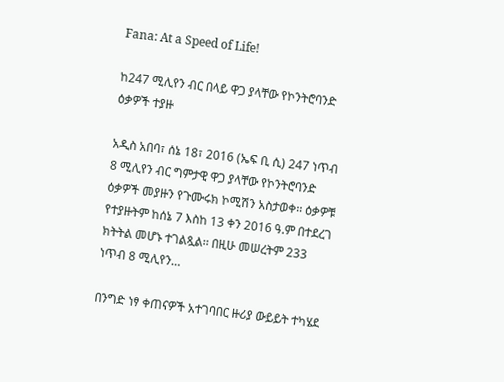Fana: At a Speed of Life!

ከ247 ሚሊየን ብር በላይ ዋጋ ያላቸው የኮንትሮባንድ ዕቃዎች ተያዙ

አዲስ አበባ፣ ሰኔ 18፣ 2016 (ኤፍ ቢ ሲ) 247 ነጥብ 8 ሚሊየን ብር ግምታዊ ዋጋ ያላቸው የኮንትሮባንድ ዕቃዎች መያዙን የጉሙሩክ ኮሚሽን አስታወቀ፡፡ ዕቃዎቹ የተያዙትም ከሰኔ 7 እስከ 13 ቀን 2016 ዓ.ም በተደረገ ክትትል መሆኑ ተገልጿል፡፡ በዚሁ መሠረትም 233 ነጥብ 8 ሚሊየን…

በንግድ ነፃ ቀጠናዎች አተገባበር ዙሪያ ውይይት ተካሄደ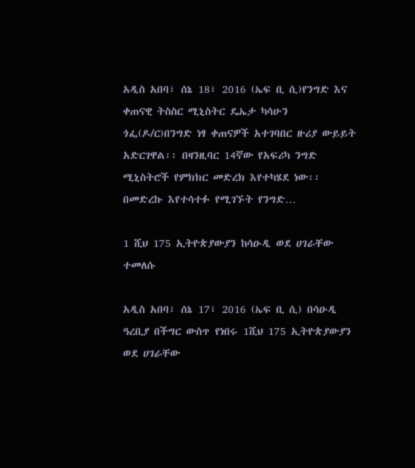አዲስ አበባ፣ ሰኔ 18፣ 2016 (ኤፍ ቢ ሲ)የንግድ እና ቀጠናዊ ትስስር ሚኒስትር ዴኤታ ካሳሁን ጎፌ(ዶ/ር)በንግድ ነፃ ቀጠናዎች አተገባበር ዙሪያ ውይይት አድርገዋል፡፡ በዛንዚባር 14ኛው የአፍሪካ ንግድ ሚኒስትሮች የምክክር መድረክ እየተካሄደ ነው፡፡ በመድረኩ እየተሳተፉ የሚገኙት የንግድ…

1 ሺህ 175 ኢትዮጵያውያን ከሳዑዲ ወደ ሀገራቸው ተመለሱ

አዲስ አበባ፣ ሰኔ 17፣ 2016 (ኤፍ ቢ ሲ) በሳዑዲ ዓረቢያ በችግር ውስጥ የነበሩ 1ሺህ 175 ኢትዮጵያውያን ወደ ሀገራቸው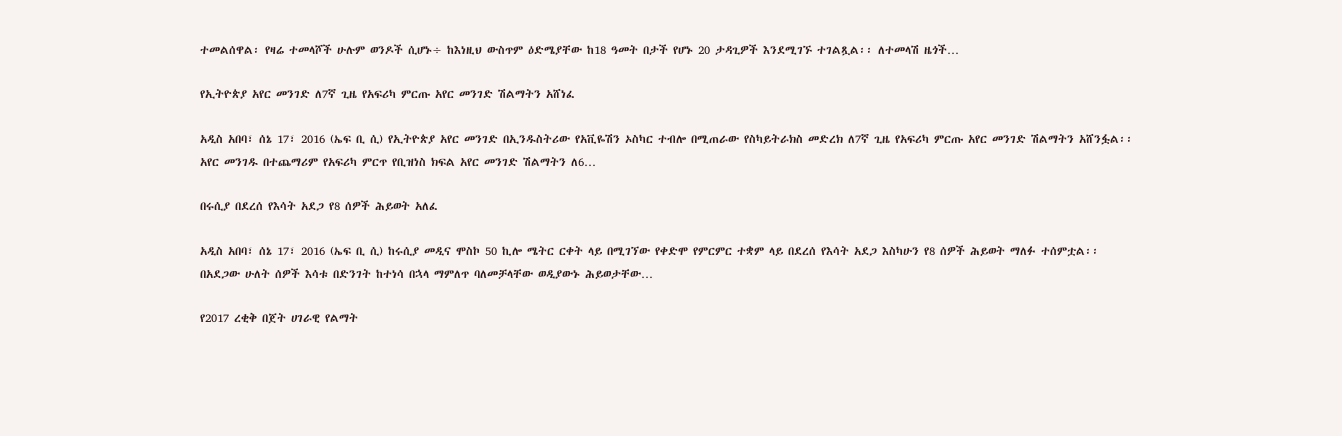ተመልሰዋል፡ የዛሬ ተመላሾች ሁሉም ወንዶች ሲሆኑ÷ ከእነዚህ ውስጥም ዕድሜያቸው ከ18 ዓመት በታች የሆኑ 20 ታዳጊዎች እንደሚገኙ ተገልጿል፡፡ ለተመላሽ ዜጎች…

የኢትዮጵያ አየር መንገድ ለ7ኛ ጊዜ የአፍሪካ ምርጡ አየር መንገድ ሽልማትን አሸነፈ

አዲስ አበባ፣ ሰኔ 17፣ 2016 (ኤፍ ቢ ሲ) የኢትዮጵያ አየር መንገድ በኢንዱስትሪው የአቪዬሽን ኦስካር ተብሎ በሚጠራው የስካይትራክስ መድረክ ለ7ኛ ጊዜ የአፍሪካ ምርጡ አየር መንገድ ሽልማትን አሸንፏል፡፡ አየር መንገዱ በተጨማሪም የአፍሪካ ምርጥ የቢዝነስ ክፍል አየር መንገድ ሽልማትን ለ6…

በሩሲያ በደረሰ የእሳት አደጋ የ8 ሰዎች ሕይወት አለፈ

አዲስ አበባ፣ ሰኔ 17፣ 2016 (ኤፍ ቢ ሲ) ከሩሲያ መዲና ሞስኮ 50 ኪሎ ሜትር ርቀት ላይ በሚገኘው የቀድሞ የምርምር ተቋም ላይ በደረሰ የእሳት አደጋ እስካሁን የ8 ሰዎች ሕይወት ማለፉ ተሰምቷል፡፡ በአደጋው ሁለት ሰዎች እሳቱ በድንገት ከተነሳ በኋላ ማምለጥ ባለመቻላቸው ወዲያውኑ ሕይወታቸው…

የ2017 ረቂቅ በጀት ሀገራዊ የልማት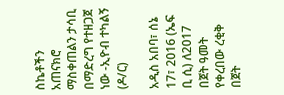ስኬቶችን አጠናክሮ ማስቀጠልን ታሳቢ በማድረግ የተዘጋጀ ነው -ኢዮብ ተካልኝ (ዶ/ር)

አዲስ አበባ፣ ሰኔ 17፣ 2016 (ኤፍ ቢ ሲ) ለ2017 በጀት ዓመት የቀረበው ረቂቅ በጀት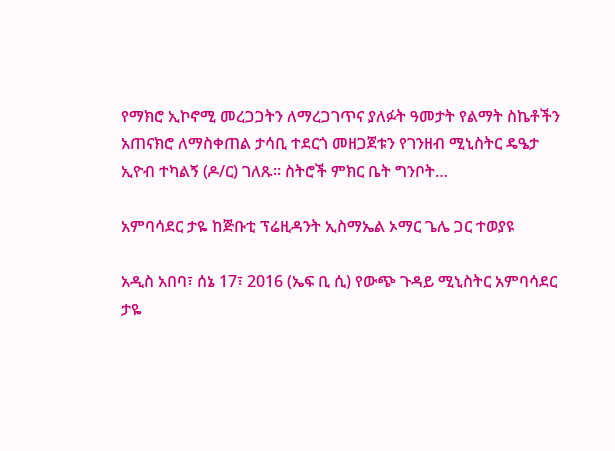የማክሮ ኢኮኖሚ መረጋጋትን ለማረጋገጥና ያለፉት ዓመታት የልማት ስኬቶችን አጠናክሮ ለማስቀጠል ታሳቢ ተደርጎ መዘጋጀቱን የገንዘብ ሚኒስትር ዴዔታ ኢዮብ ተካልኝ (ዶ/ር) ገለጹ። ስትሮች ምክር ቤት ግንቦት…

አምባሳደር ታዬ ከጅቡቲ ፕሬዚዳንት ኢስማኤል ኦማር ጌሌ ጋር ተወያዩ

አዲስ አበባ፣ ሰኔ 17፣ 2016 (ኤፍ ቢ ሲ) የውጭ ጉዳይ ሚኒስትር አምባሳደር ታዬ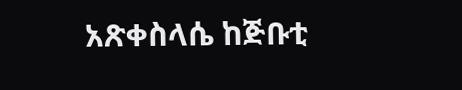አጽቀስላሴ ከጅቡቲ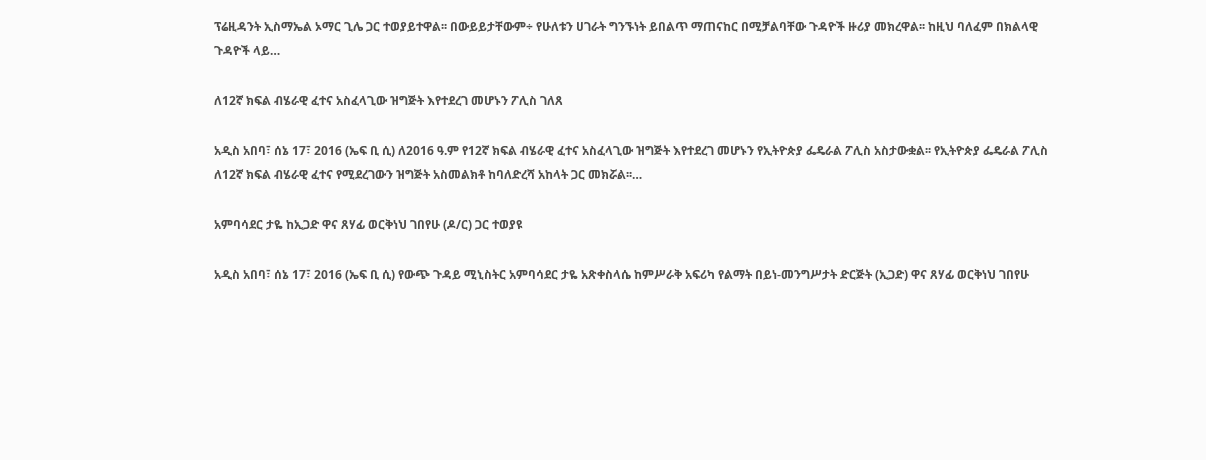ፕሬዚዳንት ኢስማኤል ኦማር ጊሌ ጋር ተወያይተዋል፡፡ በውይይታቸውም÷ የሁለቱን ሀገራት ግንኙነት ይበልጥ ማጠናከር በሚቻልባቸው ጉዳዮች ዙሪያ መክረዋል፡፡ ከዚህ ባለፈም በክልላዊ ጉዳዮች ላይ…

ለ12ኛ ክፍል ብሄራዊ ፈተና አስፈላጊው ዝግጅት እየተደረገ መሆኑን ፖሊስ ገለጸ

አዲስ አበባ፣ ሰኔ 17፣ 2016 (ኤፍ ቢ ሲ) ለ2016 ዓ.ም የ12ኛ ክፍል ብሄራዊ ፈተና አስፈላጊው ዝግጅት እየተደረገ መሆኑን የኢትዮጵያ ፌዴራል ፖሊስ አስታውቋል፡፡ የኢትዮጵያ ፌዴራል ፖሊስ ለ12ኛ ክፍል ብሄራዊ ፈተና የሚደረገውን ዝግጅት አስመልክቶ ከባለድረሻ አከላት ጋር መክሯል፡፡…

አምባሳደር ታዬ ከኢጋድ ዋና ጸሃፊ ወርቅነህ ገበየሁ (ዶ/ር) ጋር ተወያዩ

አዲስ አበባ፣ ሰኔ 17፣ 2016 (ኤፍ ቢ ሲ) የውጭ ጉዳይ ሚኒስትር አምባሳደር ታዬ አጽቀስላሴ ከምሥራቅ አፍሪካ የልማት በይነ-መንግሥታት ድርጅት (ኢጋድ) ዋና ጸሃፊ ወርቅነህ ገበየሁ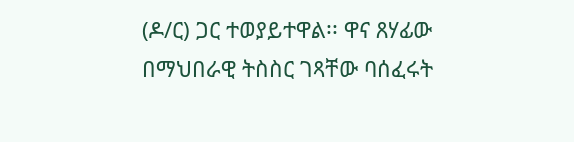(ዶ/ር) ጋር ተወያይተዋል፡፡ ዋና ጸሃፊው በማህበራዊ ትስስር ገጻቸው ባሰፈሩት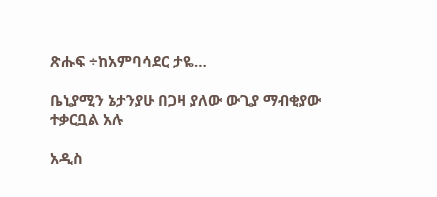ጽሑፍ ÷ከአምባሳደር ታዬ…

ቤኒያሚን ኔታንያሁ በጋዛ ያለው ውጊያ ማብቂያው ተቃርቧል አሉ

አዲስ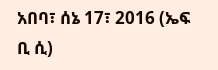አበባ፣ ሰኔ 17፣ 2016 (ኤፍ ቢ ሲ)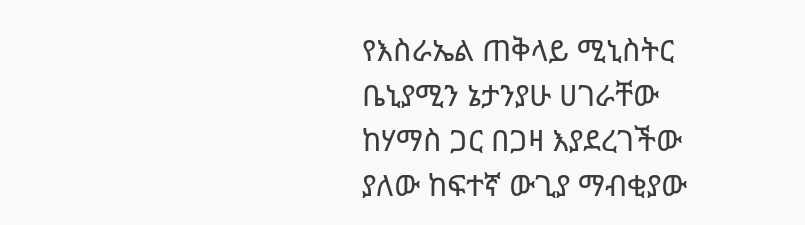የእስራኤል ጠቅላይ ሚኒስትር ቤኒያሚን ኔታንያሁ ሀገራቸው ከሃማስ ጋር በጋዛ እያደረገችው ያለው ከፍተኛ ውጊያ ማብቂያው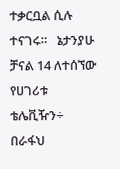ተቃርቧል ሲሉ ተናገሩ።   ኔታንያሁ ቻናል 14 ለተሰኘው የሀገሪቱ ቴሌቪዥን÷ በራፋህ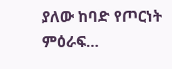ያለው ከባድ የጦርነት ምዕራፍ…